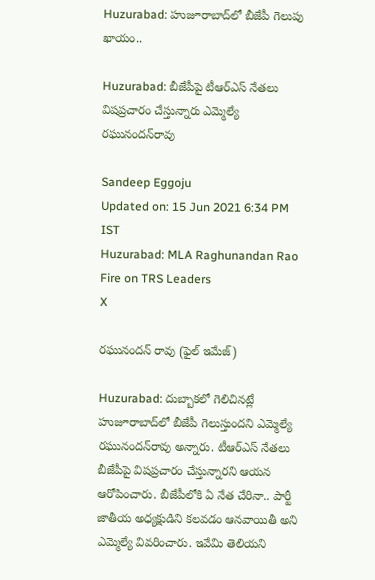Huzurabad: హుజూరాబాద్‌లో బీజేపీ గెలుపు ఖాయం..

Huzurabad: బీజేపీపై టీఆర్ఎస్‌ నేతలు విషప్రచారం చేస్తున్నారు ఎమ్మెల్యే రఘునందన్‌రావు

Sandeep Eggoju
Updated on: 15 Jun 2021 6:34 PM IST
Huzurabad: MLA Raghunandan Rao Fire on TRS Leaders
X

రఘునందన్ రావు (ఫైల్ ఇమేజ్)

Huzurabad: దుబ్బాకలో గెలిచినట్లే హుజూరాబాద్‌లో బీజేపీ గెలుస్తుందని ఎమ్మెల్యే రఘునందన్‌రావు అన్నారు. టీఆర్‌ఎస్ నేతలు బీజేపీపై విషప్రచారం చేస్తున్నారని ఆయన ఆరోపించారు. బీజేపీలోకి ఏ నేత చేరినా.. పార్టీ జాతీయ అధ్యక్షుడిని కలవడం ఆనవాయితీ అని ఎమ్మెల్యే వివరించారు. ఇవేమి తెలియని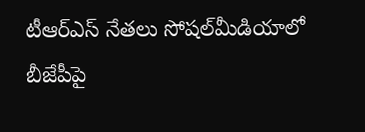టీఆర్ఎస్‌ నేతలు సోషల్‌మీడియాలో బీజేపీపై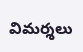విమర్శలు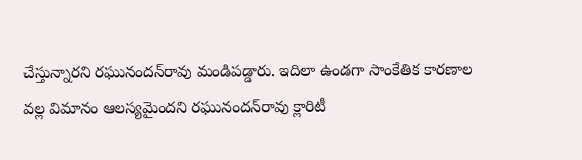చేస్తున్నారని రఘునందన్‌రావు మండిపడ్డారు. ఇదిలా ఉండగా సాంకేతిక కారణాల వల్ల విమానం ఆలస్యమైందని రఘునందన్‌రావు క్లారిటీ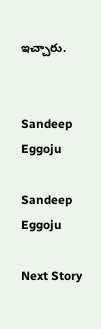ఇచ్చారు.


Sandeep Eggoju

Sandeep Eggoju

Next Story